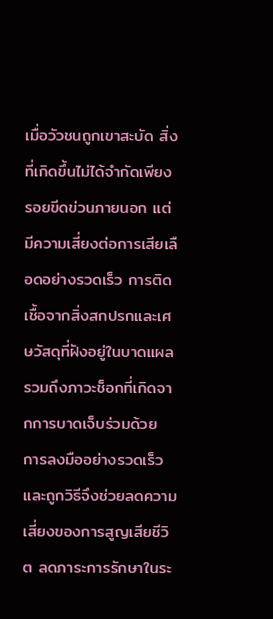เมื่อวัวชนถูกเขาสะบัด สิ่งที่เกิดขึ้นไม่ได้จำกัดเพียงรอยขีดข่วนภายนอก แต่มีความเสี่ยงต่อการเสียเลือดอย่างรวดเร็ว การติดเชื้อจากสิ่งสกปรกและเศษวัสดุที่ฝังอยู่ในบาดแผล รวมถึงภาวะช็อกที่เกิดจากการบาดเจ็บร่วมด้วย การลงมืออย่างรวดเร็วและถูกวิธีจึงช่วยลดความเสี่ยงของการสูญเสียชีวิต ลดภาระการรักษาในระ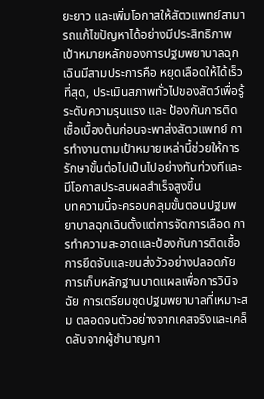ยะยาว และเพิ่มโอกาสให้สัตวแพทย์สามารถแก้ไขปัญหาได้อย่างมีประสิทธิภาพ
เป้าหมายหลักของการปฐมพยาบาลฉุกเฉินมีสามประการคือ หยุดเลือดให้ได้เร็วที่สุด, ประเมินสภาพทั่วไปของสัตว์เพื่อรู้ระดับความรุนแรง และ ป้องกันการติดเชื้อเบื้องต้นก่อนจะพาส่งสัตวแพทย์ การทำงานตามเป้าหมายเหล่านี้ช่วยให้การรักษาขั้นต่อไปเป็นไปอย่างทันท่วงทีและมีโอกาสประสบผลสำเร็จสูงขึ้น
บทความนี้จะครอบคลุมขั้นตอนปฐมพยาบาลฉุกเฉินตั้งแต่การจัดการเลือด การทำความสะอาดและป้องกันการติดเชื้อ การยึดจับและขนส่งวัวอย่างปลอดภัย การเก็บหลักฐานบาดแผลเพื่อการวินิจฉัย การเตรียมชุดปฐมพยาบาลที่เหมาะสม ตลอดจนตัวอย่างจากเคสจริงและเคล็ดลับจากผู้ชำนาญกา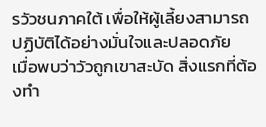รวัวชนภาคใต้ เพื่อให้ผู้เลี้ยงสามารถปฏิบัติได้อย่างมั่นใจและปลอดภัย
เมื่อพบว่าวัวถูกเขาสะบัด สิ่งแรกที่ต้องทำ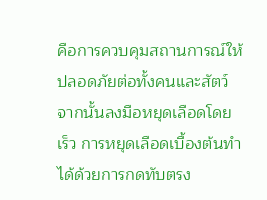คือการควบคุมสถานการณ์ให้ปลอดภัยต่อทั้งคนและสัตว์ จากนั้นลงมือหยุดเลือดโดยเร็ว การหยุดเลือดเบื้องต้นทำได้ด้วยการกดทับตรง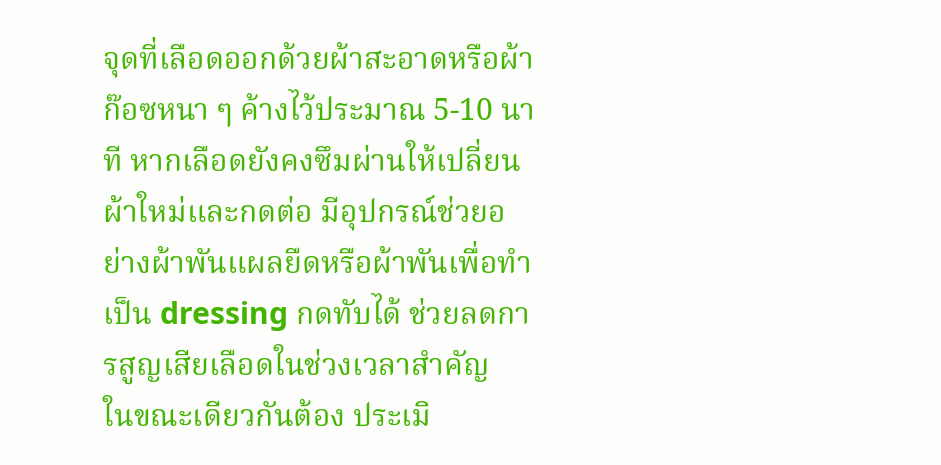จุดที่เลือดออกด้วยผ้าสะอาดหรือผ้าก๊อซหนา ๆ ค้างไว้ประมาณ 5-10 นาที หากเลือดยังคงซึมผ่านให้เปลี่ยนผ้าใหม่และกดต่อ มีอุปกรณ์ช่วยอย่างผ้าพันแผลยืดหรือผ้าพันเพื่อทำเป็น dressing กดทับได้ ช่วยลดการสูญเสียเลือดในช่วงเวลาสำคัญ
ในขณะเดียวกันต้อง ประเมิ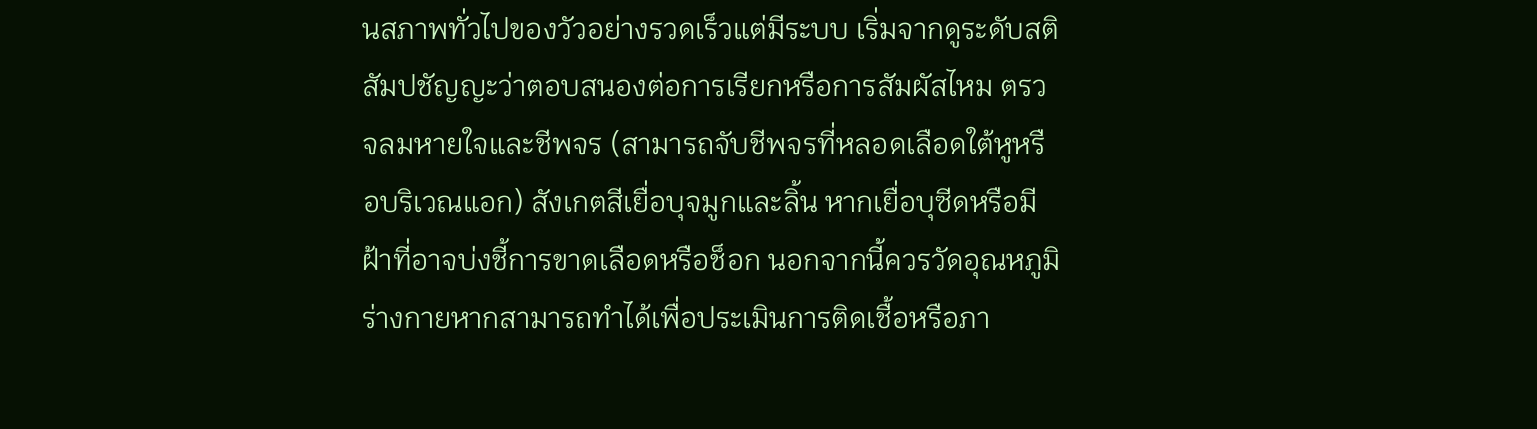นสภาพทั่วไปของวัวอย่างรวดเร็วแต่มีระบบ เริ่มจากดูระดับสติสัมปชัญญะว่าตอบสนองต่อการเรียกหรือการสัมผัสไหม ตรวจลมหายใจและชีพจร (สามารถจับชีพจรที่หลอดเลือดใต้หูหรือบริเวณแอก) สังเกตสีเยื่อบุจมูกและลิ้น หากเยื่อบุซีดหรือมีฝ้าที่อาจบ่งชี้การขาดเลือดหรือช็อก นอกจากนี้ควรวัดอุณหภูมิร่างกายหากสามารถทำได้เพื่อประเมินการติดเชื้อหรือภา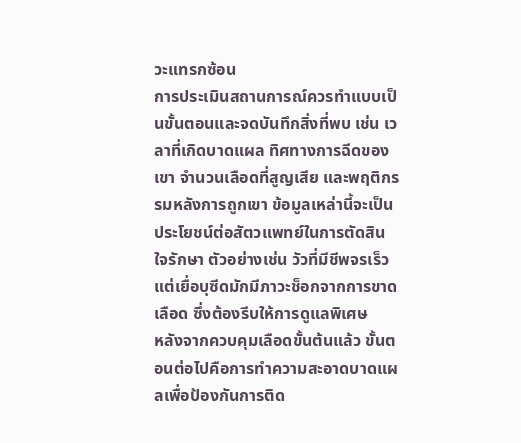วะแทรกซ้อน
การประเมินสถานการณ์ควรทำแบบเป็นขั้นตอนและจดบันทึกสิ่งที่พบ เช่น เวลาที่เกิดบาดแผล ทิศทางการฉีดของเขา จำนวนเลือดที่สูญเสีย และพฤติกรรมหลังการถูกเขา ข้อมูลเหล่านี้จะเป็นประโยชน์ต่อสัตวแพทย์ในการตัดสินใจรักษา ตัวอย่างเช่น วัวที่มีชีพจรเร็วแต่เยื่อบุซีดมักมีภาวะช็อกจากการขาดเลือด ซึ่งต้องรีบให้การดูแลพิเศษ
หลังจากควบคุมเลือดขั้นต้นแล้ว ขั้นตอนต่อไปคือการทำความสะอาดบาดแผลเพื่อป้องกันการติด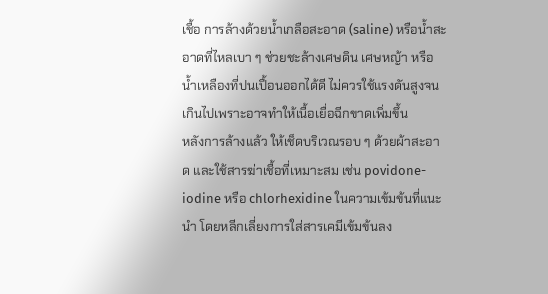เชื้อ การล้างด้วยน้ำเกลือสะอาด (saline) หรือน้ำสะอาดที่ไหลเบา ๆ ช่วยชะล้างเศษดิน เศษหญ้า หรือน้ำเหลืองที่ปนเปื้อนออกได้ดี ไม่ควรใช้แรงดันสูงจนเกินไปเพราะอาจทำให้เนื้อเยื่อฉีกขาดเพิ่มขึ้น
หลังการล้างแล้ว ให้เช็ดบริเวณรอบ ๆ ด้วยผ้าสะอาด และใช้สารฆ่าเชื้อที่เหมาะสม เช่น povidone-iodine หรือ chlorhexidine ในความเข้มข้นที่แนะนำ โดยหลีกเลี่ยงการใส่สารเคมีเข้มข้นลง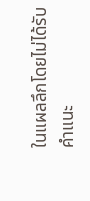ในแผลลึกโดยไม่ได้รับคำแนะ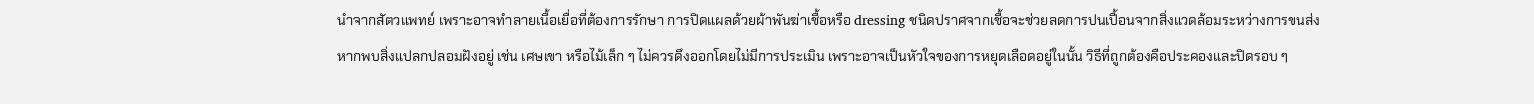นำจากสัตวแพทย์ เพราะอาจทำลายเนื้อเยื่อที่ต้องการรักษา การปิดแผลด้วยผ้าพันฆ่าเชื้อหรือ dressing ชนิดปราศจากเชื้อจะช่วยลดการปนเปื้อนจากสิ่งแวดล้อมระหว่างการขนส่ง
หากพบสิ่งแปลกปลอมฝังอยู่ เช่น เศษเขา หรือไม้เล็ก ๆ ไม่ควรดึงออกโดยไม่มีการประเมิน เพราะอาจเป็นหัวใจของการหยุดเลือดอยู่ในนั้น วิธีที่ถูกต้องคือประคองและปิดรอบ ๆ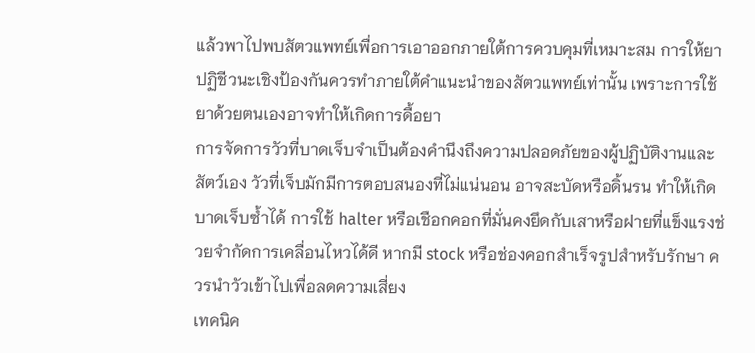แล้วพาไปพบสัตวแพทย์เพื่อการเอาออกภายใต้การควบคุมที่เหมาะสม การให้ยาปฏิชีวนะเชิงป้องกันควรทำภายใต้คำแนะนำของสัตวแพทย์เท่านั้น เพราะการใช้ยาด้วยตนเองอาจทำให้เกิดการดื้อยา
การจัดการวัวที่บาดเจ็บจำเป็นต้องคำนึงถึงความปลอดภัยของผู้ปฏิบัติงานและสัตว์เอง วัวที่เจ็บมักมีการตอบสนองที่ไม่แน่นอน อาจสะบัดหรือดิ้นรน ทำให้เกิดบาดเจ็บซ้ำได้ การใช้ halter หรือเชือกคอกที่มั่นคงยึดกับเสาหรือฝายที่แข็งแรงช่วยจำกัดการเคลื่อนไหวได้ดี หากมี stock หรือช่องคอกสำเร็จรูปสำหรับรักษา ควรนำวัวเข้าไปเพื่อลดความเสี่ยง
เทคนิค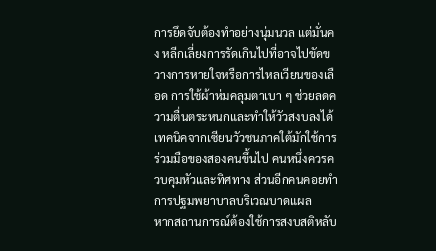การยึดจับต้องทำอย่างนุ่มนวล แต่มั่นคง หลีกเลี่ยงการรัดเกินไปที่อาจไปขัดขวางการหายใจหรือการไหลเวียนของเลือด การใช้ผ้าห่มคลุมตาเบา ๆ ช่วยลดความตื่นตระหนกและทำให้วัวสงบลงได้ เทคนิคจากเซียนวัวชนภาคใต้มักใช้การร่วมมือของสองคนขึ้นไป คนหนึ่งควรควบคุมหัวและทิศทาง ส่วนอีกคนคอยทำการปฐมพยาบาลบริเวณบาดแผล
หากสถานการณ์ต้องใช้การสงบสติหลับ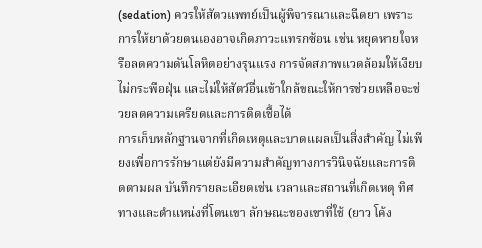(sedation) ควรให้สัตวแพทย์เป็นผู้พิจารณาและฉีดยา เพราะการให้ยาด้วยตนเองอาจเกิดภาวะแทรกซ้อน เช่น หยุดหายใจหรือลดความดันโลหิตอย่างรุนแรง การจัดสภาพแวดล้อมให้เงียบ ไม่กระพือฝุ่น และไม่ให้สัตว์อื่นเข้าใกล้ขณะให้การช่วยเหลือจะช่วยลดความเครียดและการติดเชื้อได้
การเก็บหลักฐานจากที่เกิดเหตุและบาดแผลเป็นสิ่งสำคัญ ไม่เพียงเพื่อการรักษาแต่ยังมีความสำคัญทางการวินิจฉัยและการติดตามผล บันทึกรายละเอียดเช่น เวลาและสถานที่เกิดเหตุ ทิศทางและตำแหน่งที่โดนเขา ลักษณะของเขาที่ใช้ (ยาว โค้ง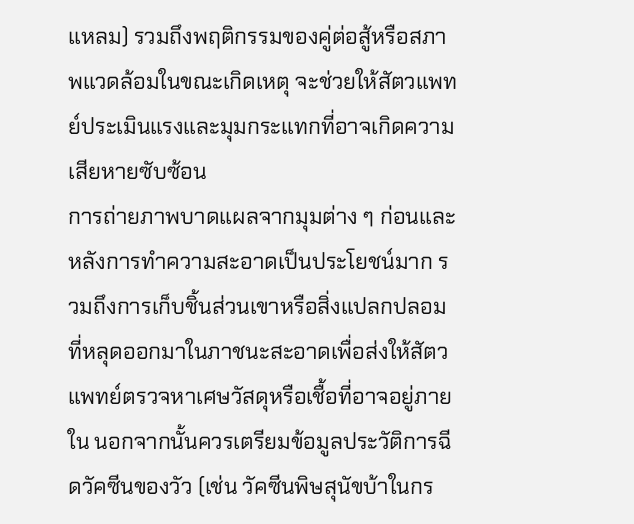แหลม) รวมถึงพฤติกรรมของคู่ต่อสู้หรือสภาพแวดล้อมในขณะเกิดเหตุ จะช่วยให้สัตวแพทย์ประเมินแรงและมุมกระแทกที่อาจเกิดความเสียหายซับซ้อน
การถ่ายภาพบาดแผลจากมุมต่าง ๆ ก่อนและหลังการทำความสะอาดเป็นประโยชน์มาก รวมถึงการเก็บชิ้นส่วนเขาหรือสิ่งแปลกปลอมที่หลุดออกมาในภาชนะสะอาดเพื่อส่งให้สัตวแพทย์ตรวจหาเศษวัสดุหรือเชื้อที่อาจอยู่ภายใน นอกจากนั้นควรเตรียมข้อมูลประวัติการฉีดวัคซีนของวัว (เช่น วัคซีนพิษสุนัขบ้าในกร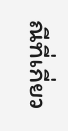ณีที่เกี่ยว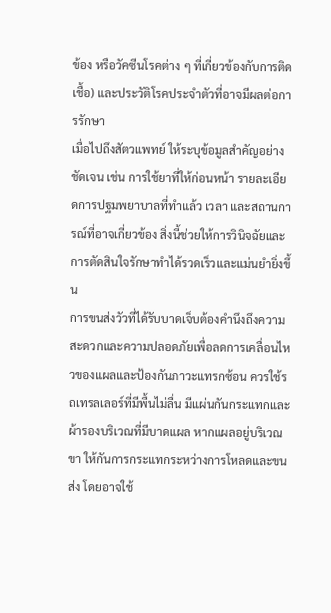ข้อง หรือวัคซีนโรคต่าง ๆ ที่เกี่ยวข้องกับการติดเชื้อ) และประวัติโรคประจำตัวที่อาจมีผลต่อการรักษา
เมื่อไปถึงสัตวแพทย์ ให้ระบุข้อมูลสำคัญอย่างชัดเจน เช่น การใช้ยาที่ให้ก่อนหน้า รายละเอียดการปฐมพยาบาลที่ทำแล้ว เวลา และสถานการณ์ที่อาจเกี่ยวข้อง สิ่งนี้ช่วยให้การวินิจฉัยและการตัดสินใจรักษาทำได้รวดเร็วและแม่นยำยิ่งขึ้น
การขนส่งวัวที่ได้รับบาดเจ็บต้องคำนึงถึงความสะดวกและความปลอดภัยเพื่อลดการเคลื่อนไหวของแผลและป้องกันภาวะแทรกซ้อน ควรใช้รถเทรลเลอร์ที่มีพื้นไม่ลื่น มีแผ่นกันกระแทกและผ้ารองบริเวณที่มีบาดแผล หากแผลอยู่บริเวณขา ให้กันการกระแทกระหว่างการโหลดและขนส่ง โดยอาจใช้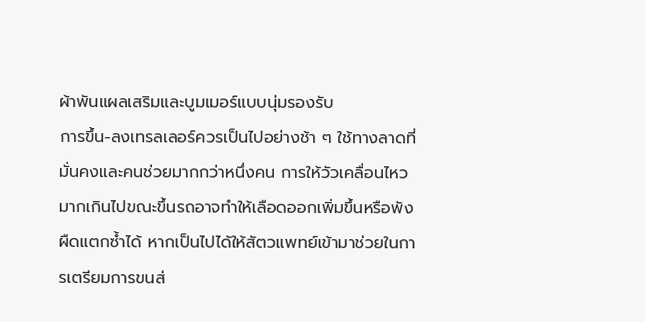ผ้าพันแผลเสริมและบูมเมอร์แบบนุ่มรองรับ
การขึ้น-ลงเทรลเลอร์ควรเป็นไปอย่างช้า ๆ ใช้ทางลาดที่มั่นคงและคนช่วยมากกว่าหนึ่งคน การให้วัวเคลื่อนไหวมากเกินไปขณะขึ้นรถอาจทำให้เลือดออกเพิ่มขึ้นหรือพังผืดแตกซ้ำได้ หากเป็นไปได้ให้สัตวแพทย์เข้ามาช่วยในการเตรียมการขนส่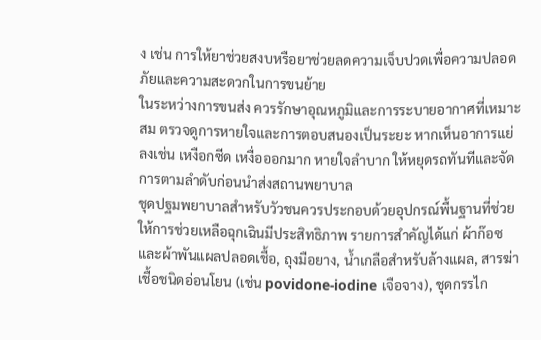ง เช่น การให้ยาช่วยสงบหรือยาช่วยลดความเจ็บปวดเพื่อความปลอดภัยและความสะดวกในการขนย้าย
ในระหว่างการขนส่ง ควรรักษาอุณหภูมิและการระบายอากาศที่เหมาะสม ตรวจดูการหายใจและการตอบสนองเป็นระยะ หากเห็นอาการแย่ลงเช่น เหงือกซีด เหงื่อออกมาก หายใจลำบาก ให้หยุดรถทันทีและจัดการตามลำดับก่อนนำส่งสถานพยาบาล
ชุดปฐมพยาบาลสำหรับวัวชนควรประกอบด้วยอุปกรณ์พื้นฐานที่ช่วยให้การช่วยเหลือฉุกเฉินมีประสิทธิภาพ รายการสำคัญได้แก่ ผ้าก๊อซและผ้าพันแผลปลอดเชื้อ, ถุงมือยาง, น้ำเกลือสำหรับล้างแผล, สารฆ่าเชื้อชนิดอ่อนโยน (เช่น povidone-iodine เจือจาง), ชุดกรรไก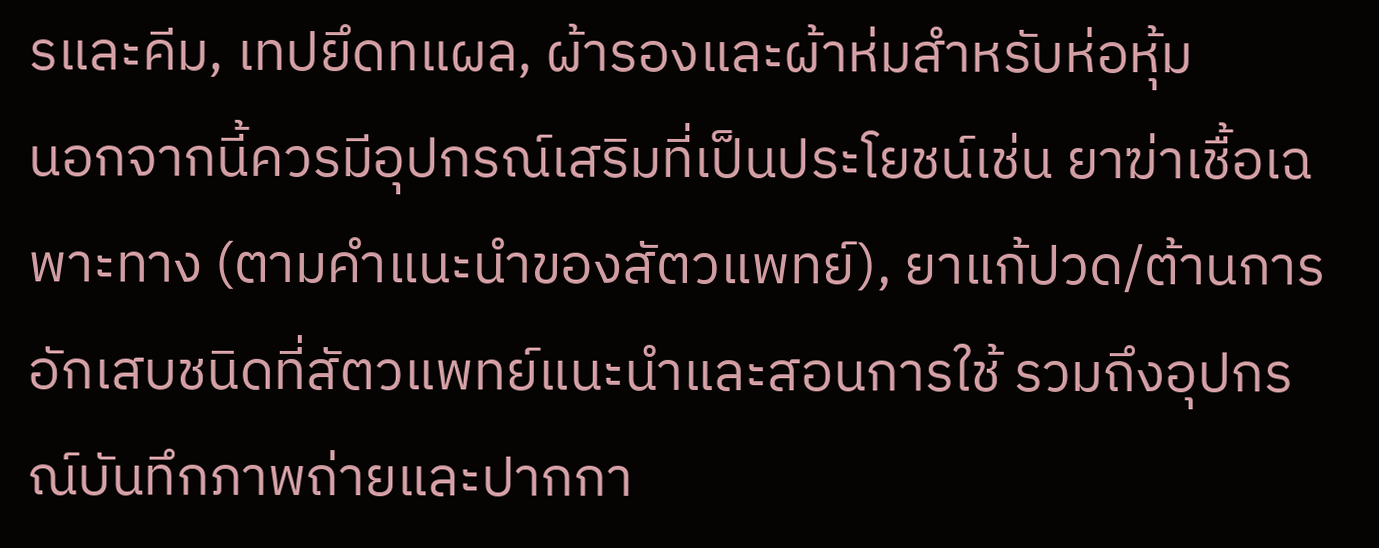รและคีม, เทปยึดทแผล, ผ้ารองและผ้าห่มสำหรับห่อหุ้ม
นอกจากนี้ควรมีอุปกรณ์เสริมที่เป็นประโยชน์เช่น ยาฆ่าเชื้อเฉพาะทาง (ตามคำแนะนำของสัตวแพทย์), ยาแก้ปวด/ต้านการอักเสบชนิดที่สัตวแพทย์แนะนำและสอนการใช้ รวมถึงอุปกรณ์บันทึกภาพถ่ายและปากกา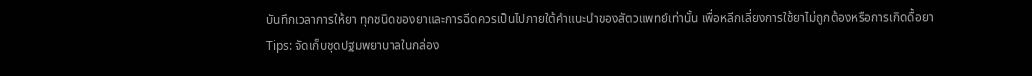บันทึกเวลาการให้ยา ทุกชนิดของยาและการฉีดควรเป็นไปภายใต้คำแนะนำของสัตวแพทย์เท่านั้น เพื่อหลีกเลี่ยงการใช้ยาไม่ถูกต้องหรือการเกิดดื้อยา
Tips: จัดเก็บชุดปฐมพยาบาลในกล่อง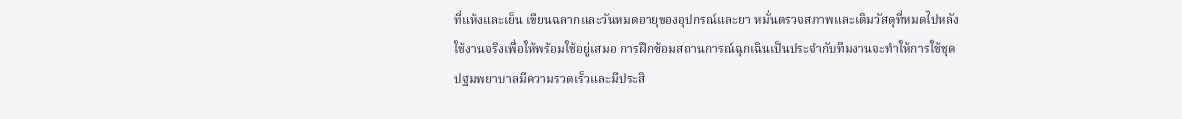ที่แห้งและเย็น เขียนฉลากและวันหมดอายุของอุปกรณ์และยา หมั่นตรวจสภาพและเติมวัสดุที่หมดไปหลังใช้งานจริงเพื่อให้พร้อมใช้อยู่เสมอ การฝึกซ้อมสถานการณ์ฉุกเฉินเป็นประจำกับทีมงานจะทำให้การใช้ชุดปฐมพยาบาลมีความรวดเร็วและมีประสิ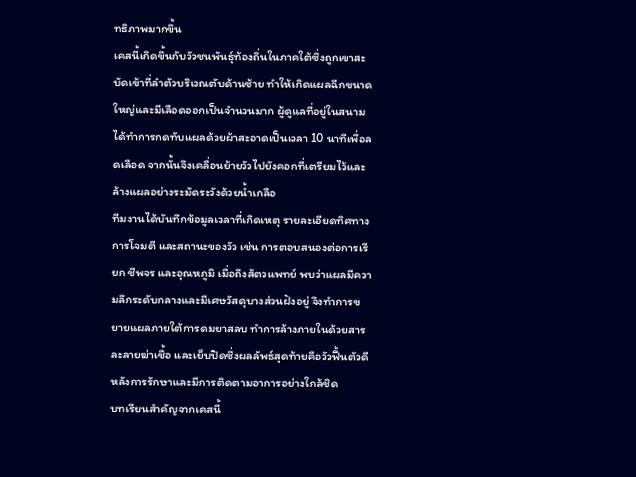ทธิภาพมากขึ้น
เคสนี้เกิดขึ้นกับวัวชนพันธุ์ท้องถิ่นในภาคใต้ซึ่งถูกเขาสะบัดเข้าที่ลำตัวบริเวณตับด้านซ้าย ทำให้เกิดแผลฉีกขนาดใหญ่และมีเลือดออกเป็นจำนวนมาก ผู้ดูแลที่อยู่ในสนามได้ทำการกดทับแผลด้วยผ้าสะอาดเป็นเวลา 10 นาทีเพื่อลดเลือด จากนั้นจึงเคลื่อนย้ายวัวไปยังคอกที่เตรียมไว้และล้างแผลอย่างระมัดระวังด้วยน้ำเกลือ
ทีมงานได้บันทึกข้อมูลเวลาที่เกิดเหตุ รายละเอียดทิศทางการโจมตี และสถานะของวัว เช่น การตอบสนองต่อการเรียก ชีพจร และอุณหภูมิ เมื่อถึงสัตวแพทย์ พบว่าแผลมีความลึกระดับกลางและมีเศษวัสดุบางส่วนฝังอยู่ จึงทำการขยายแผลภายใต้การดมยาสลบ ทำการล้างภายในด้วยสารละลายฆ่าเชื้อ และเย็บปิดซึ่งผลลัพธ์สุดท้ายคือวัวฟื้นตัวดีหลังการรักษาและมีการติดตามอาการอย่างใกล้ชิด
บทเรียนสำคัญจากเคสนี้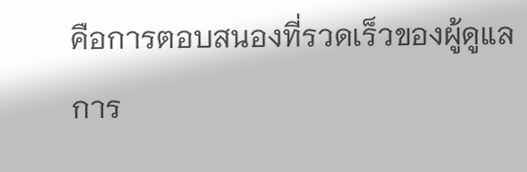คือการตอบสนองที่รวดเร็วของผู้ดูแล การ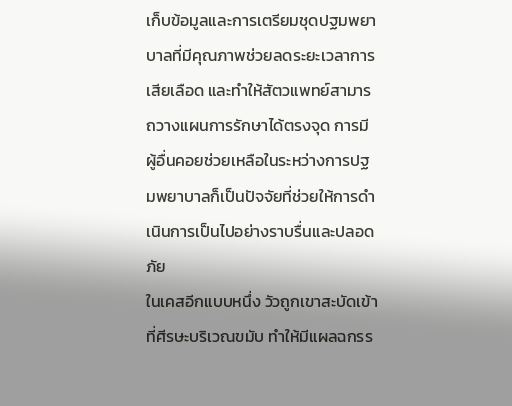เก็บข้อมูลและการเตรียมชุดปฐมพยาบาลที่มีคุณภาพช่วยลดระยะเวลาการเสียเลือด และทำให้สัตวแพทย์สามารถวางแผนการรักษาได้ตรงจุด การมีผู้อื่นคอยช่วยเหลือในระหว่างการปฐมพยาบาลก็เป็นปัจจัยที่ช่วยให้การดำเนินการเป็นไปอย่างราบรื่นและปลอดภัย
ในเคสอีกแบบหนึ่ง วัวถูกเขาสะบัดเข้าที่ศีรษะบริเวณขมับ ทำให้มีแผลฉกรร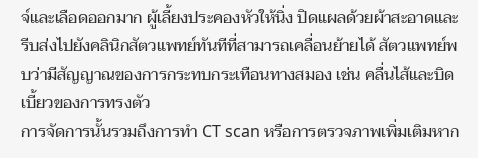จ์และเลือดออกมาก ผู้เลี้ยงประคองหัวให้นิ่ง ปิดแผลด้วยผ้าสะอาดและรีบส่งไปยังคลินิกสัตวแพทย์ทันทีที่สามารถเคลื่อนย้ายได้ สัตวแพทย์พบว่ามีสัญญาณของการกระทบกระเทือนทางสมอง เช่น คลื่นไส้และบิดเบี้ยวของการทรงตัว
การจัดการนั้นรวมถึงการทำ CT scan หรือการตรวจภาพเพิ่มเติมหาก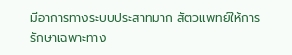มีอาการทางระบบประสาทมาก สัตวแพทย์ให้การรักษาเฉพาะทาง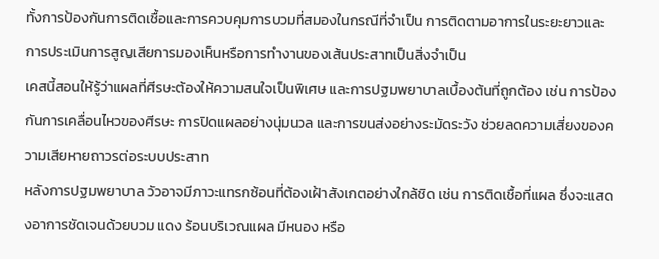ทั้งการป้องกันการติดเชื้อและการควบคุมการบวมที่สมองในกรณีที่จำเป็น การติดตามอาการในระยะยาวและการประเมินการสูญเสียการมองเห็นหรือการทำงานของเส้นประสาทเป็นสิ่งจำเป็น
เคสนี้สอนให้รู้ว่าแผลที่ศีรษะต้องให้ความสนใจเป็นพิเศษ และการปฐมพยาบาลเบื้องต้นที่ถูกต้อง เช่น การป้องกันการเคลื่อนไหวของศีรษะ การปิดแผลอย่างนุ่มนวล และการขนส่งอย่างระมัดระวัง ช่วยลดความเสี่ยงของความเสียหายถาวรต่อระบบประสาท
หลังการปฐมพยาบาล วัวอาจมีภาวะแทรกซ้อนที่ต้องเฝ้าสังเกตอย่างใกล้ชิด เช่น การติดเชื้อที่แผล ซึ่งจะแสดงอาการชัดเจนด้วยบวม แดง ร้อนบริเวณแผล มีหนอง หรือ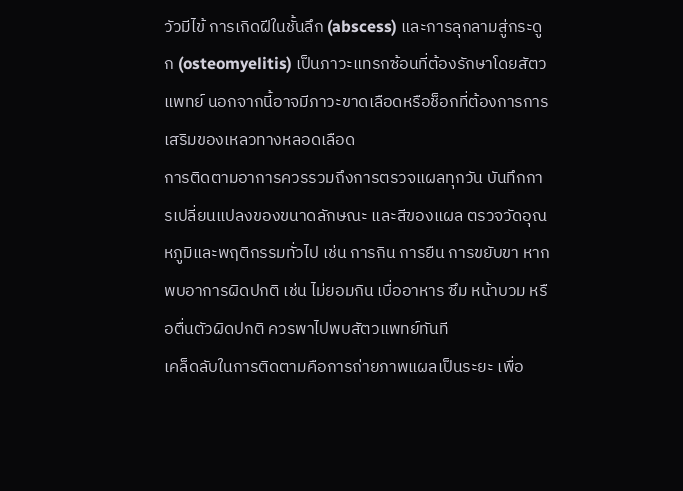วัวมีไข้ การเกิดฝีในชั้นลึก (abscess) และการลุกลามสู่กระดูก (osteomyelitis) เป็นภาวะแทรกซ้อนที่ต้องรักษาโดยสัตวแพทย์ นอกจากนี้อาจมีภาวะขาดเลือดหรือช็อกที่ต้องการการเสริมของเหลวทางหลอดเลือด
การติดตามอาการควรรวมถึงการตรวจแผลทุกวัน บันทึกการเปลี่ยนแปลงของขนาดลักษณะ และสีของแผล ตรวจวัดอุณหภูมิและพฤติกรรมทั่วไป เช่น การกิน การยืน การขยับขา หากพบอาการผิดปกติ เช่น ไม่ยอมกิน เบื่ออาหาร ซึม หน้าบวม หรือตื่นตัวผิดปกติ ควรพาไปพบสัตวแพทย์ทันที
เคล็ดลับในการติดตามคือการถ่ายภาพแผลเป็นระยะ เพื่อ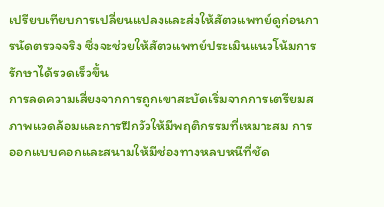เปรียบเทียบการเปลี่ยนแปลงและส่งให้สัตวแพทย์ดูก่อนการนัดตรวจจริง ซึ่งจะช่วยให้สัตวแพทย์ประเมินแนวโน้มการรักษาได้รวดเร็วขึ้น
การลดความเสี่ยงจากการถูกเขาสะบัดเริ่มจากการเตรียมสภาพแวดล้อมและการฝึกวัวให้มีพฤติกรรมที่เหมาะสม การออกแบบคอกและสนามให้มีช่องทางหลบหนีที่ชัด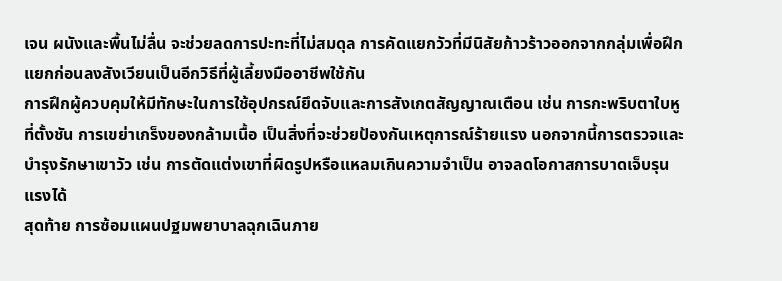เจน ผนังและพื้นไม่ลื่น จะช่วยลดการปะทะที่ไม่สมดุล การคัดแยกวัวที่มีนิสัยก้าวร้าวออกจากกลุ่มเพื่อฝึกแยกก่อนลงสังเวียนเป็นอีกวิธีที่ผู้เลี้ยงมืออาชีพใช้กัน
การฝึกผู้ควบคุมให้มีทักษะในการใช้อุปกรณ์ยึดจับและการสังเกตสัญญาณเตือน เช่น การกะพริบตาใบหูที่ตั้งชัน การเขย่าเกร็งของกล้ามเนื้อ เป็นสิ่งที่จะช่วยป้องกันเหตุการณ์ร้ายแรง นอกจากนี้การตรวจและบำรุงรักษาเขาวัว เช่น การตัดแต่งเขาที่ผิดรูปหรือแหลมเกินความจำเป็น อาจลดโอกาสการบาดเจ็บรุนแรงได้
สุดท้าย การซ้อมแผนปฐมพยาบาลฉุกเฉินภาย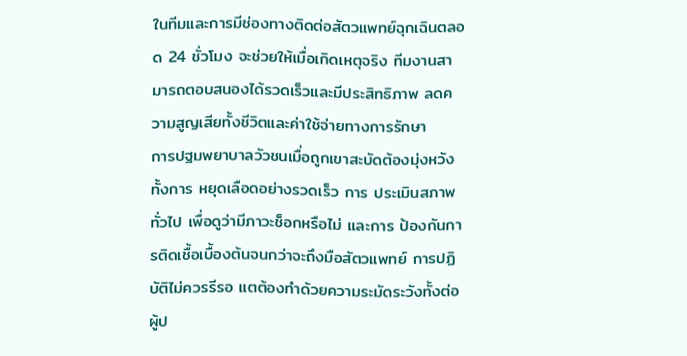ในทีมและการมีช่องทางติดต่อสัตวแพทย์ฉุกเฉินตลอด 24 ชั่วโมง จะช่วยให้เมื่อเกิดเหตุจริง ทีมงานสามารถตอบสนองได้รวดเร็วและมีประสิทธิภาพ ลดความสูญเสียทั้งชีวิตและค่าใช้จ่ายทางการรักษา
การปฐมพยาบาลวัวชนเมื่อถูกเขาสะบัดต้องมุ่งหวังทั้งการ หยุดเลือดอย่างรวดเร็ว การ ประเมินสภาพทั่วไป เพื่อดูว่ามีภาวะช็อกหรือไม่ และการ ป้องกันการติดเชื้อเบื้องต้นจนกว่าจะถึงมือสัตวแพทย์ การปฏิบัติไม่ควรรีรอ แตต้องทำด้วยความระมัดระวังทั้งต่อผู้ป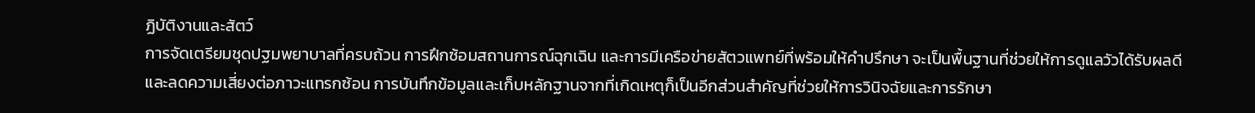ฏิบัติงานและสัตว์
การจัดเตรียมชุดปฐมพยาบาลที่ครบถ้วน การฝึกซ้อมสถานการณ์ฉุกเฉิน และการมีเครือข่ายสัตวแพทย์ที่พร้อมให้คำปรึกษา จะเป็นพื้นฐานที่ช่วยให้การดูแลวัวได้รับผลดีและลดความเสี่ยงต่อภาวะแทรกซ้อน การบันทึกข้อมูลและเก็บหลักฐานจากที่เกิดเหตุก็เป็นอีกส่วนสำคัญที่ช่วยให้การวินิจฉัยและการรักษา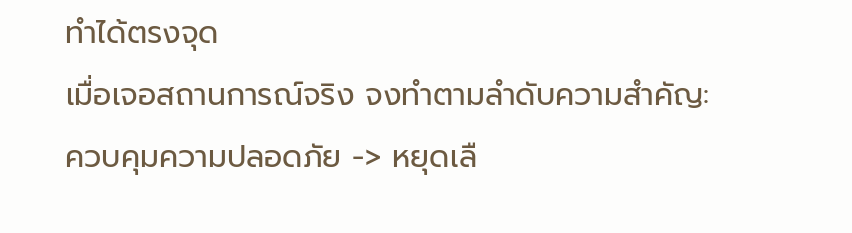ทำได้ตรงจุด
เมื่อเจอสถานการณ์จริง จงทำตามลำดับความสำคัญ: ควบคุมความปลอดภัย -> หยุดเลื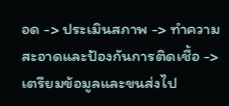อด -> ประเมินสภาพ -> ทำความสะอาดและป้องกันการติดเชื้อ -> เตรียมข้อมูลและขนส่งไป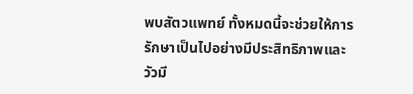พบสัตวแพทย์ ทั้งหมดนี้จะช่วยให้การรักษาเป็นไปอย่างมีประสิทธิภาพและวัวมี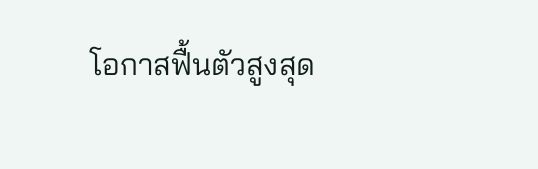โอกาสฟื้นตัวสูงสุด